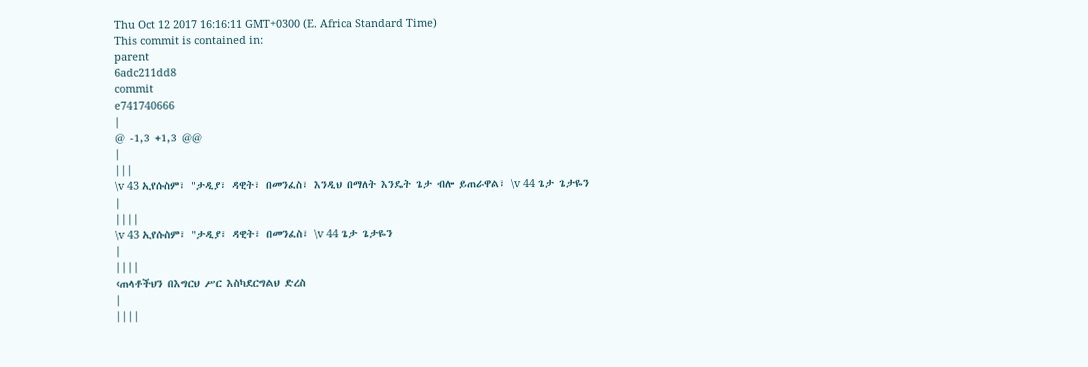Thu Oct 12 2017 16:16:11 GMT+0300 (E. Africa Standard Time)
This commit is contained in:
parent
6adc211dd8
commit
e741740666
|
@ -1,3 +1,3 @@
|
|||
\v 43 ኢየሱስም፣ "ታዲያ፣ ዳዊት፣ በመንፈስ፣ እንዲህ በማለት እንዴት ጌታ ብሎ ይጠራዋል፣ \v 44 ጌታ ጌታዬን
|
||||
\v 43 ኢየሱስም፣ "ታዲያ፣ ዳዊት፣ በመንፈስ፣ \v 44 ጌታ ጌታዬን
|
||||
‹ጠላቶችህን በእግርህ ሥር እስካደርግልህ ድረስ
|
||||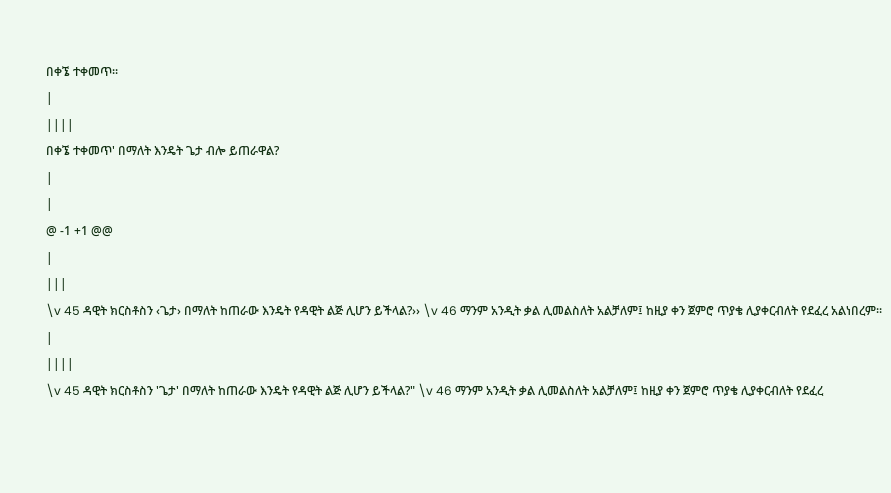በቀኜ ተቀመጥ፡፡
|
||||
በቀኜ ተቀመጥ' በማለት እንዴት ጌታ ብሎ ይጠራዋል?
|
|
@ -1 +1 @@
|
|||
\v 45 ዳዊት ክርስቶስን ‹ጌታ› በማለት ከጠራው እንዴት የዳዊት ልጅ ሊሆን ይችላል?›› \v 46 ማንም አንዲት ቃል ሊመልስለት አልቻለም፤ ከዚያ ቀን ጀምሮ ጥያቄ ሊያቀርብለት የደፈረ አልነበረም፡፡
|
||||
\v 45 ዳዊት ክርስቶስን 'ጌታ' በማለት ከጠራው እንዴት የዳዊት ልጅ ሊሆን ይችላል?" \v 46 ማንም አንዲት ቃል ሊመልስለት አልቻለም፤ ከዚያ ቀን ጀምሮ ጥያቄ ሊያቀርብለት የደፈረ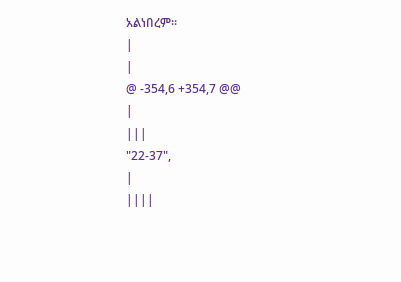አልነበረም፡፡
|
|
@ -354,6 +354,7 @@
|
|||
"22-37",
|
||||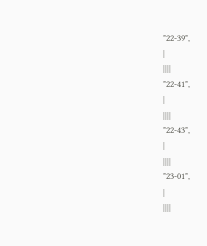"22-39",
|
||||
"22-41",
|
||||
"22-43",
|
||||
"23-01",
|
||||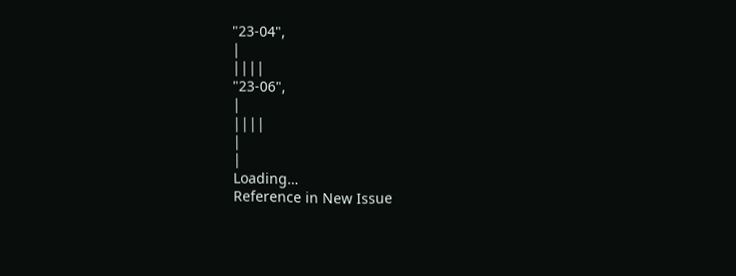"23-04",
|
||||
"23-06",
|
||||
|
|
Loading…
Reference in New Issue